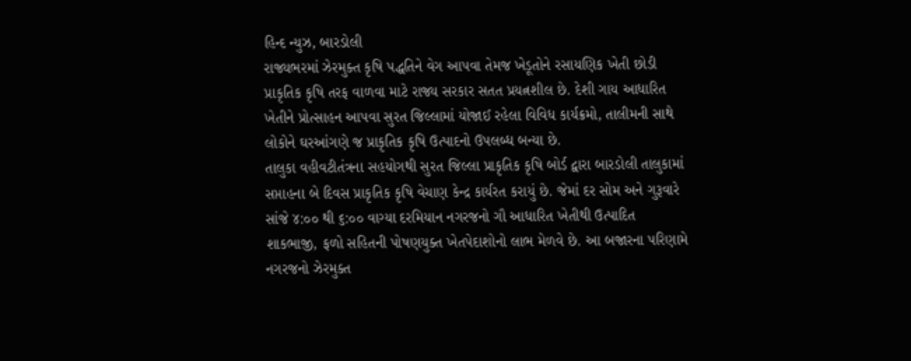હિન્દ ન્યુઝ, બારડોલી
રાજ્યભરમાં ઝેરમુક્ત કૃષિ પદ્ધતિને વેગ આપવા તેમજ ખેડૂતોને રસાયણિક ખેતી છોડી પ્રાકૃતિક કૃષિ તરફ વાળવા માટે રાજ્ય સરકાર સતત પ્રયત્નશીલ છે. દેશી ગાય આધારિત ખેતીને પ્રોત્સાહન આપવા સુરત જિલ્લામાં યોજાઈ રહેલા વિવિધ કાર્યક્રમો, તાલીમની સાથે લોકોને ઘરઆંગણે જ પ્રાકૃતિક કૃષિ ઉત્પાદનો ઉપલબ્ધ બન્યા છે.
તાલુકા વહીવટીતંત્રના સહયોગથી સુરત જિલ્લા પ્રાકૃતિક કૃષિ બોર્ડ દ્વારા બારડોલી તાલુકામાં સપ્તાહના બે દિવસ પ્રાકૃતિક કૃષિ વેચાણ કેન્દ્ર કાર્યરત કરાયું છે. જેમાં દર સોમ અને ગુરૂવારે સાંજે ૪:૦૦ થી ૬:૦૦ વાગ્યા દરમિયાન નગરજનો ગૌ આધારિત ખેતીથી ઉત્પાદિત શાકભાજી, ફળો સહિતની પોષણયુક્ત ખેતપેદાશોનો લાભ મેળવે છે. આ બજારના પરિણામે નગરજનો ઝેરમુક્ત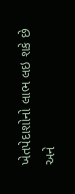ખેતપેદાશોનો લાભ લઇ શકે છે અને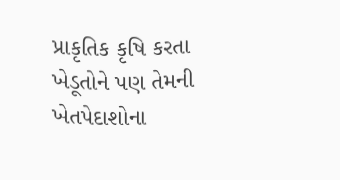પ્રાકૃતિક કૃષિ કરતા ખેડૂતોને પણ તેમની ખેતપેદાશોના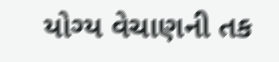યોગ્ય વેચાણની તક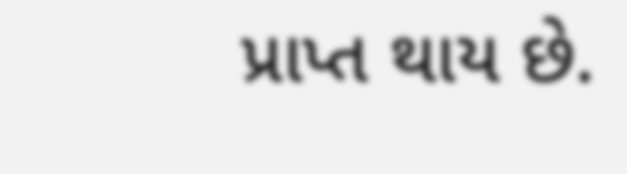પ્રાપ્ત થાય છે.